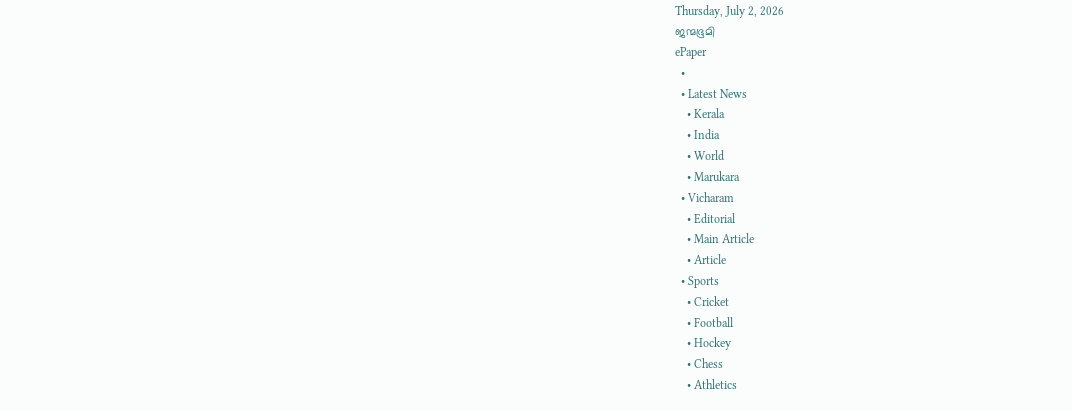Thursday, July 2, 2026
ജന്മഭൂമി
ePaper
  •
  • Latest News
    • Kerala
    • India
    • World
    • Marukara
  • Vicharam
    • Editorial
    • Main Article
    • Article
  • Sports
    • Cricket
    • Football
    • Hockey
    • Chess
    • Athletics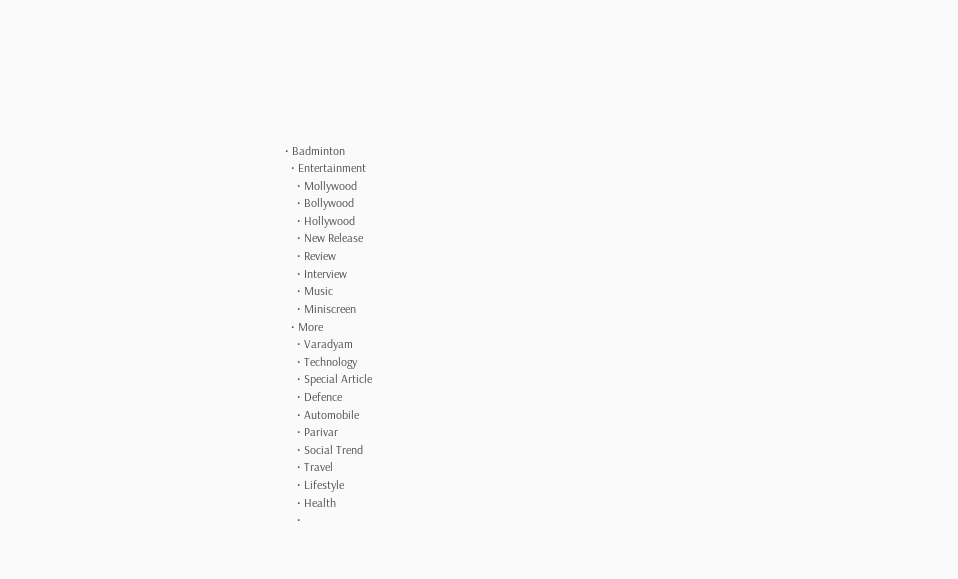• Badminton
  • Entertainment
    • Mollywood
    • Bollywood
    • Hollywood
    • New Release
    • Review
    • Interview
    • Music
    • Miniscreen
  • More
    • Varadyam
    • Technology
    • Special Article
    • Defence
    • Automobile
    • Parivar
    • Social Trend
    • Travel
    • Lifestyle
    • Health
    •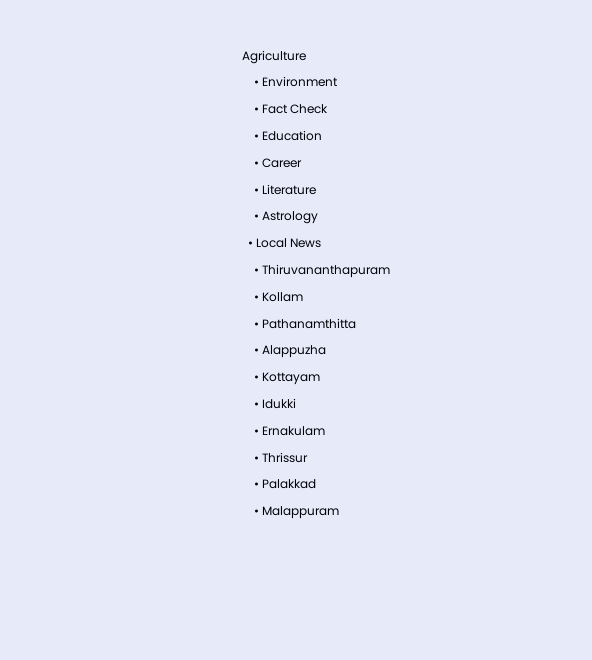Agriculture
    • Environment
    • Fact Check
    • Education
    • Career
    • Literature
    • Astrology
  • Local News
    • Thiruvananthapuram
    • Kollam
    • Pathanamthitta
    • Alappuzha
    • Kottayam
    • Idukki
    • Ernakulam
    • Thrissur
    • Palakkad
    • Malappuram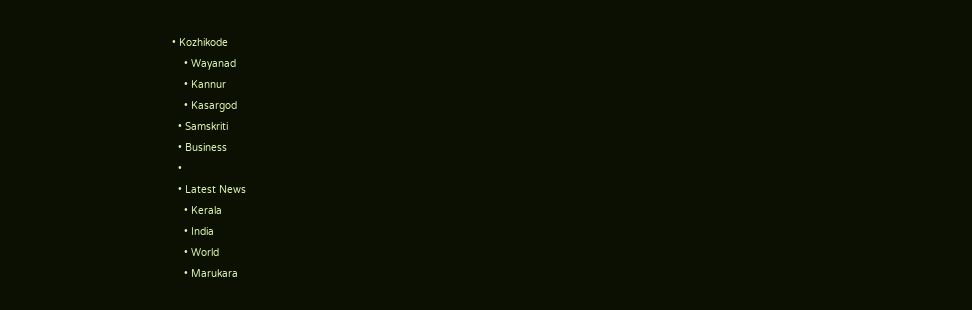• Kozhikode
    • Wayanad
    • Kannur
    • Kasargod
  • Samskriti
  • Business
  •
  • Latest News
    • Kerala
    • India
    • World
    • Marukara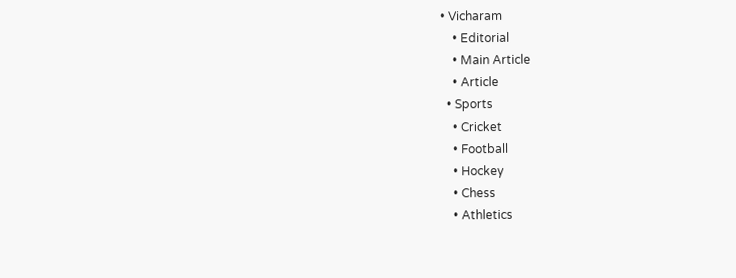• Vicharam
    • Editorial
    • Main Article
    • Article
  • Sports
    • Cricket
    • Football
    • Hockey
    • Chess
    • Athletics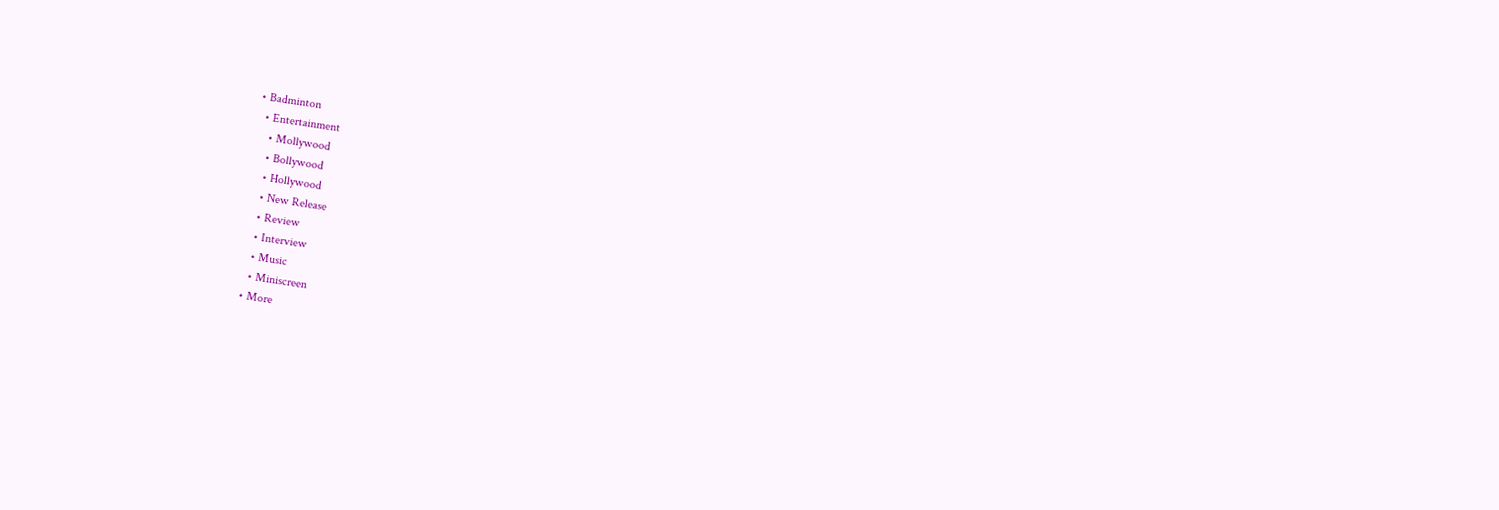• Badminton
  • Entertainment
    • Mollywood
    • Bollywood
    • Hollywood
    • New Release
    • Review
    • Interview
    • Music
    • Miniscreen
  • More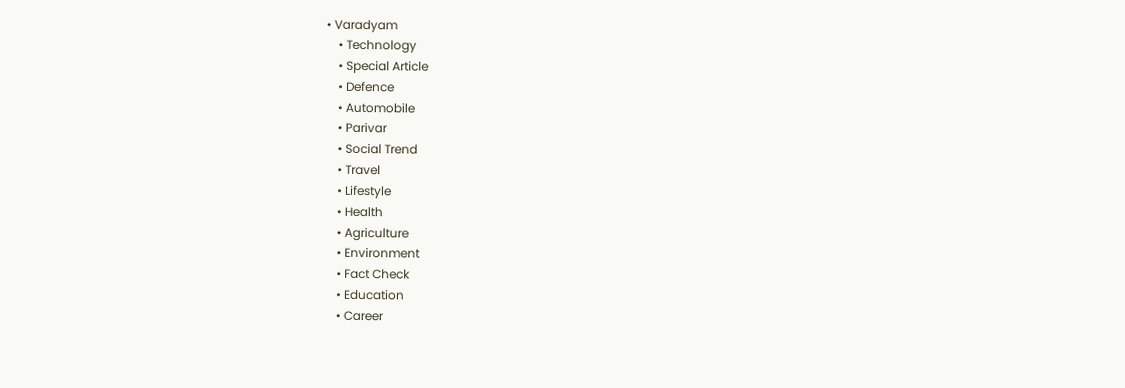• Varadyam
    • Technology
    • Special Article
    • Defence
    • Automobile
    • Parivar
    • Social Trend
    • Travel
    • Lifestyle
    • Health
    • Agriculture
    • Environment
    • Fact Check
    • Education
    • Career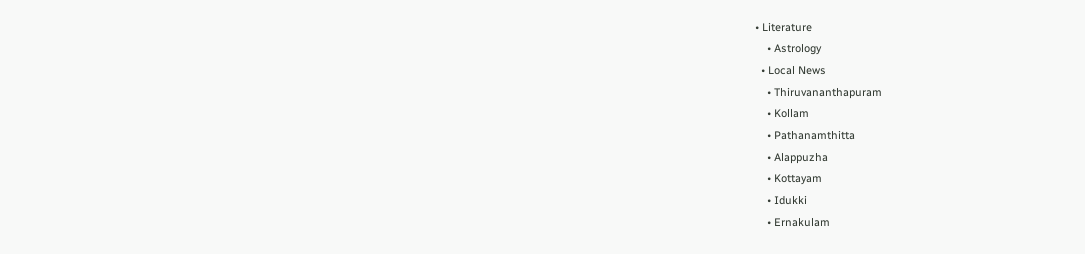• Literature
    • Astrology
  • Local News
    • Thiruvananthapuram
    • Kollam
    • Pathanamthitta
    • Alappuzha
    • Kottayam
    • Idukki
    • Ernakulam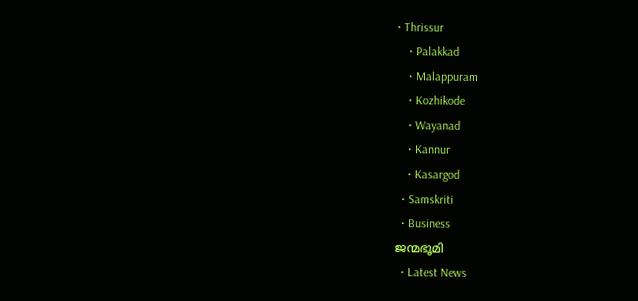• Thrissur
    • Palakkad
    • Malappuram
    • Kozhikode
    • Wayanad
    • Kannur
    • Kasargod
  • Samskriti
  • Business
ജന്മഭൂമി
  • Latest News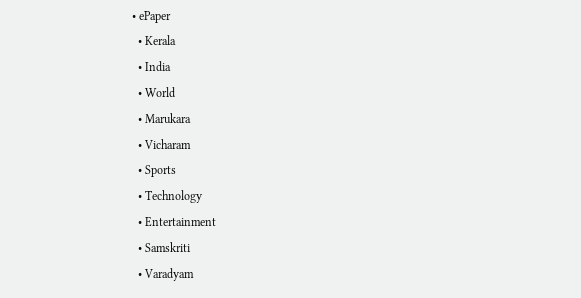• ePaper
  • Kerala
  • India
  • World
  • Marukara
  • Vicharam
  • Sports
  • Technology
  • Entertainment
  • Samskriti
  • Varadyam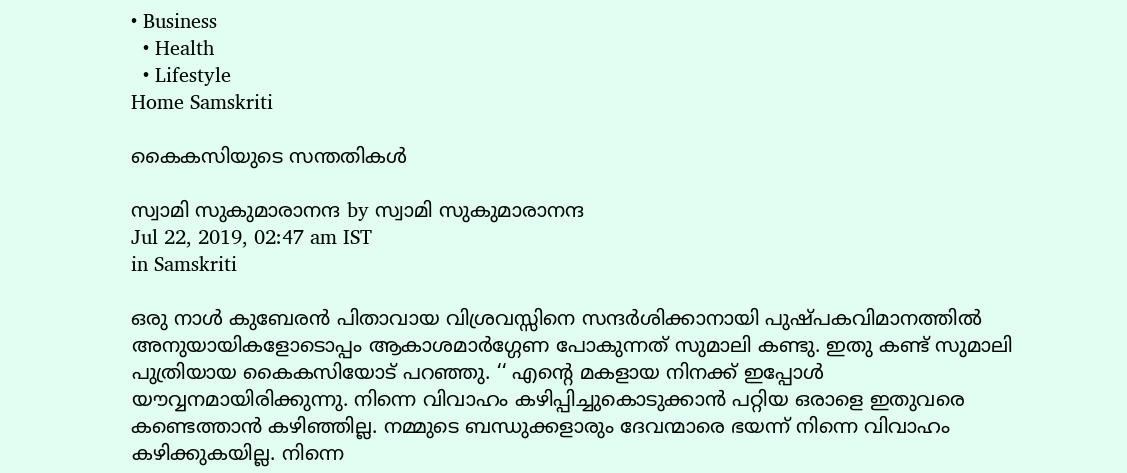• Business
  • Health
  • Lifestyle
Home Samskriti

കൈകസിയുടെ സന്തതികള്‍

സ്വാമി സുകുമാരാനന്ദ by സ്വാമി സുകുമാരാനന്ദ
Jul 22, 2019, 02:47 am IST
in Samskriti

ഒരു നാള്‍ കുബേരന്‍ പിതാവായ വിശ്രവസ്സിനെ സന്ദര്‍ശിക്കാനായി പുഷ്പകവിമാനത്തില്‍ അനുയായികളോടൊപ്പം ആകാശമാര്‍ഗ്ഗേണ പോകുന്നത് സുമാലി കണ്ടു. ഇതു കണ്ട് സുമാലി പുത്രിയായ കൈകസിയോട് പറഞ്ഞു. ‘‘ എന്റെ മകളായ നിനക്ക് ഇപ്പോള്‍ യൗവ്വനമായിരിക്കുന്നു. നിന്നെ വിവാഹം കഴിപ്പിച്ചുകൊടുക്കാന്‍ പറ്റിയ ഒരാളെ ഇതുവരെ കണ്ടെത്താന്‍ കഴിഞ്ഞില്ല. നമ്മുടെ ബന്ധുക്കളാരും ദേവന്മാരെ ഭയന്ന് നിന്നെ വിവാഹം കഴിക്കുകയില്ല. നിന്നെ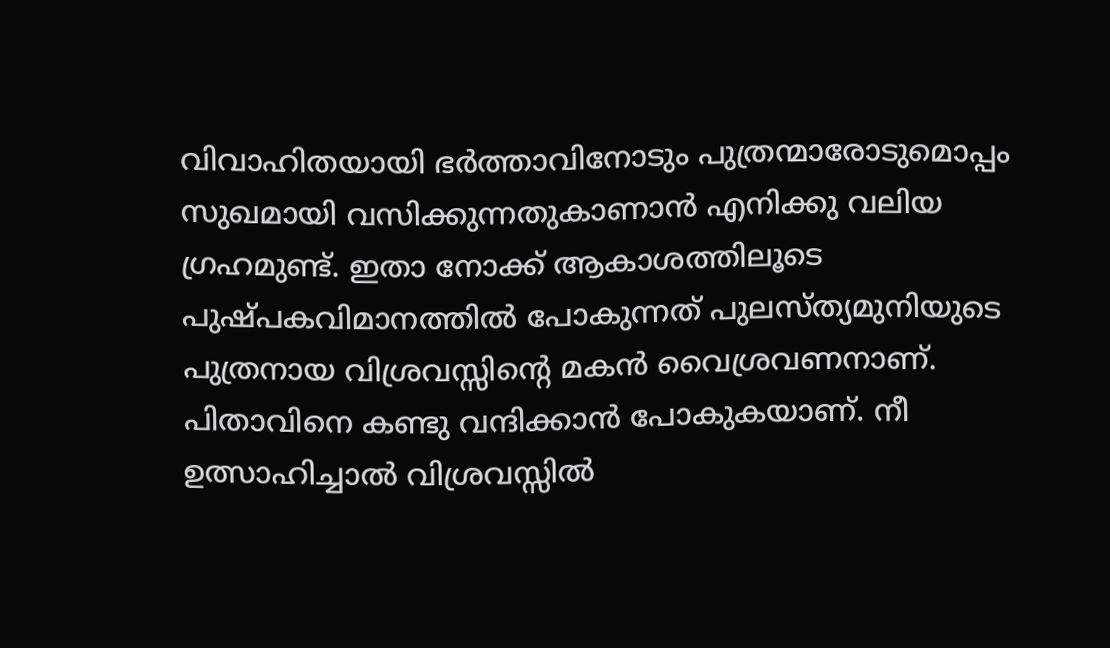വിവാഹിതയായി ഭര്‍ത്താവിനോടും പുത്രന്മാരോടുമൊപ്പം സുഖമായി വസിക്കുന്നതുകാണാന്‍ എനിക്കു വലിയ ഗ്രഹമുണ്ട്. ഇതാ നോക്ക് ആകാശത്തിലൂടെ പുഷ്പകവിമാനത്തില്‍ പോകുന്നത് പുലസ്ത്യമുനിയുടെ പുത്രനായ വിശ്രവസ്സിന്റെ മകന്‍ വൈശ്രവണനാണ്. പിതാവിനെ കണ്ടു വന്ദിക്കാന്‍ പോകുകയാണ്. നീ ഉത്സാഹിച്ചാല്‍ വിശ്രവസ്സില്‍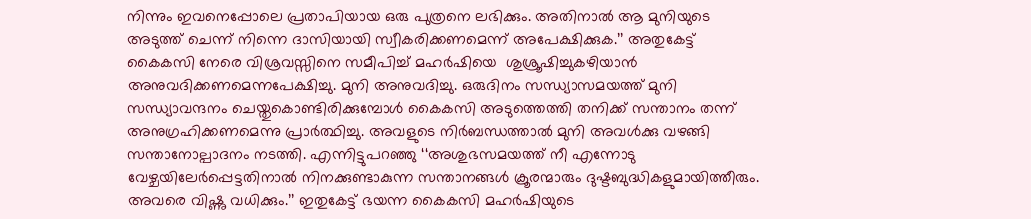നിന്നും ഇവനെപ്പോലെ പ്രതാപിയായ ഒരു പുത്രനെ ലഭിക്കും. അതിനാല്‍ ആ മുനിയുടെ അടുത്ത് ചെന്ന് നിന്നെ ദാസിയായി സ്വീകരിക്കണമെന്ന് അപേക്ഷിക്കുക.’’ അതുകേട്ട് കൈകസി നേരെ വിശ്രവസ്സിനെ സമീപിച്ച് മഹര്‍ഷിയെ  ശുശ്രൂഷിച്ചുകഴിയാന്‍ അനുവദിക്കണമെന്നപേക്ഷിച്ചു. മുനി അനുവദിച്ചു. ഒരുദിനം സന്ധ്യാസമയത്ത് മുനി സന്ധ്യാവന്ദനം ചെയ്തുകൊണ്ടിരിക്കുമ്പോള്‍ കൈകസി അടുത്തെത്തി തനിക്ക് സന്താനം തന്ന് അനുഗ്രഹിക്കണമെന്നു പ്രാര്‍ത്ഥിച്ചു. അവളുടെ നിര്‍ബന്ധത്താല്‍ മുനി അവള്‍ക്കു വഴങ്ങി സന്താനോല്പാദനം നടത്തി. എന്നിട്ടുപറഞ്ഞു ‘‘അശുഭസമയത്ത് നീ എന്നോടു വേഴ്ചയിലേര്‍പ്പെട്ടതിനാല്‍ നിനക്കുണ്ടാകുന്ന സന്താനങ്ങള്‍ ക്രൂരന്മാരും ദുഷ്ടബുദ്ധികളുമായിത്തീരും. അവരെ വിഷ്ണു വധിക്കും.’’ ഇതുകേട്ട് ഭയന്ന കൈകസി മഹര്‍ഷിയുടെ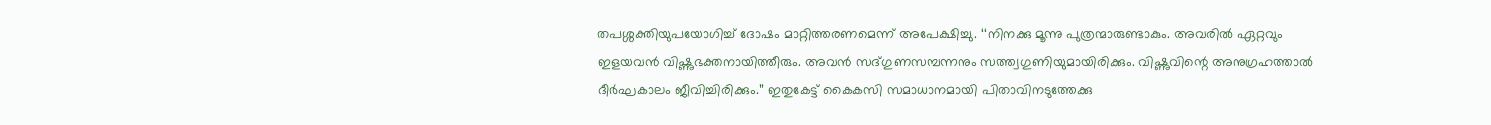തപശ്ശക്തിയുപയോഗിച്ച് ദോഷം മാറ്റിത്തരണമെന്ന് അപേക്ഷിച്ചു. ‘‘നിനക്കു മൂന്നു പുത്രന്മാരുണ്ടാകും. അവരില്‍ ഏറ്റവും ഇളയവന്‍ വിഷ്ണുഭക്തനായിത്തീരും. അവന്‍ സദ്ഗുണസമ്പന്നനും സത്ത്വഗുണിയുമായിരിക്കും. വിഷ്ണുവിന്റെ അനുഗ്രഹത്താല്‍ ദീര്‍ഘകാലം ജീവിച്ചിരിക്കും.’’ ഇതുകേട്ട് കൈകസി സമാധാനമായി പിതാവിനടുത്തേക്കു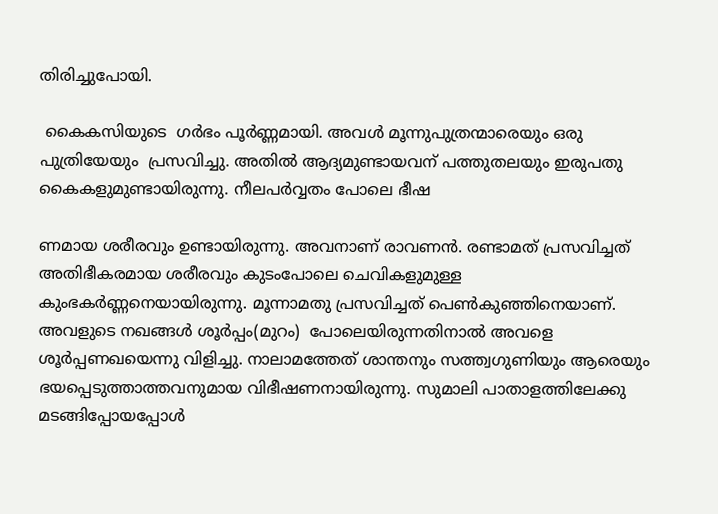തിരിച്ചുപോയി.

 കൈകസിയുടെ  ഗര്‍ഭം പൂര്‍ണ്ണമായി. അവള്‍ മൂന്നുപുത്രന്മാരെയും ഒരു പുത്രിയേയും  പ്രസവിച്ചു. അതില്‍ ആദ്യമുണ്ടായവന് പത്തുതലയും ഇരുപതു കൈകളുമുണ്ടായിരുന്നു. നീലപര്‍വ്വതം പോലെ ഭീഷ

ണമായ ശരീരവും ഉണ്ടായിരുന്നു. അവനാണ് രാവണന്‍. രണ്ടാമത് പ്രസവിച്ചത് അതിഭീകരമായ ശരീരവും കുടംപോലെ ചെവികളുമുള്ള കുംഭകര്‍ണ്ണനെയായിരുന്നു. മൂന്നാമതു പ്രസവിച്ചത് പെണ്‍കുഞ്ഞിനെയാണ്. അവളുടെ നഖങ്ങള്‍ ശൂര്‍പ്പം(മുറം)  പോലെയിരുന്നതിനാല്‍ അവളെ  ശൂര്‍പ്പണഖയെന്നു വിളിച്ചു. നാലാമത്തേത് ശാന്തനും സത്ത്വഗുണിയും ആരെയും ഭയപ്പെടുത്താത്തവനുമായ വിഭീഷണനായിരുന്നു. സുമാലി പാതാളത്തിലേക്കു മടങ്ങിപ്പോയപ്പോള്‍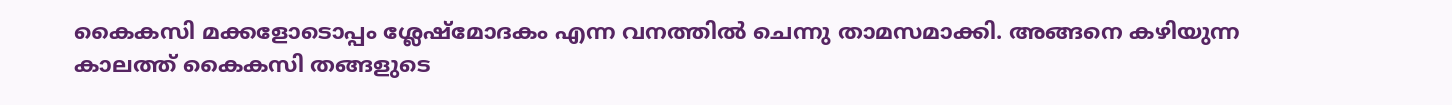കൈകസി മക്കളോടൊപ്പം ശ്ലേഷ്‌മോദകം എന്ന വനത്തില്‍ ചെന്നു താമസമാക്കി. അങ്ങനെ കഴിയുന്ന കാലത്ത് കൈകസി തങ്ങളുടെ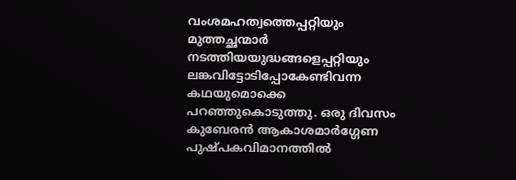വംശമഹത്വത്തെപ്പറ്റിയും മുത്തച്ഛന്മാര്‍ നടത്തിയയുദ്ധങ്ങളെപ്പറ്റിയും ലങ്കവിട്ടോടിപ്പോകേണ്ടിവന്ന കഥയുമൊക്കെ പറഞ്ഞുകൊടുത്തു. ഒരു ദിവസം കുബേരന്‍ ആകാശമാര്‍ഗ്ഗേണ പുഷ്പകവിമാനത്തില്‍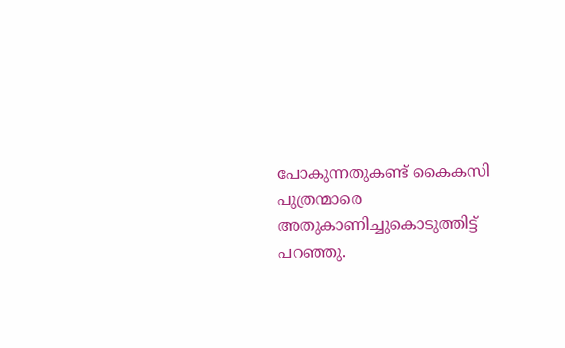പോകുന്നതുകണ്ട് കൈകസി പുത്രന്മാരെ  അതുകാണിച്ചുകൊടുത്തിട്ട് പറഞ്ഞു.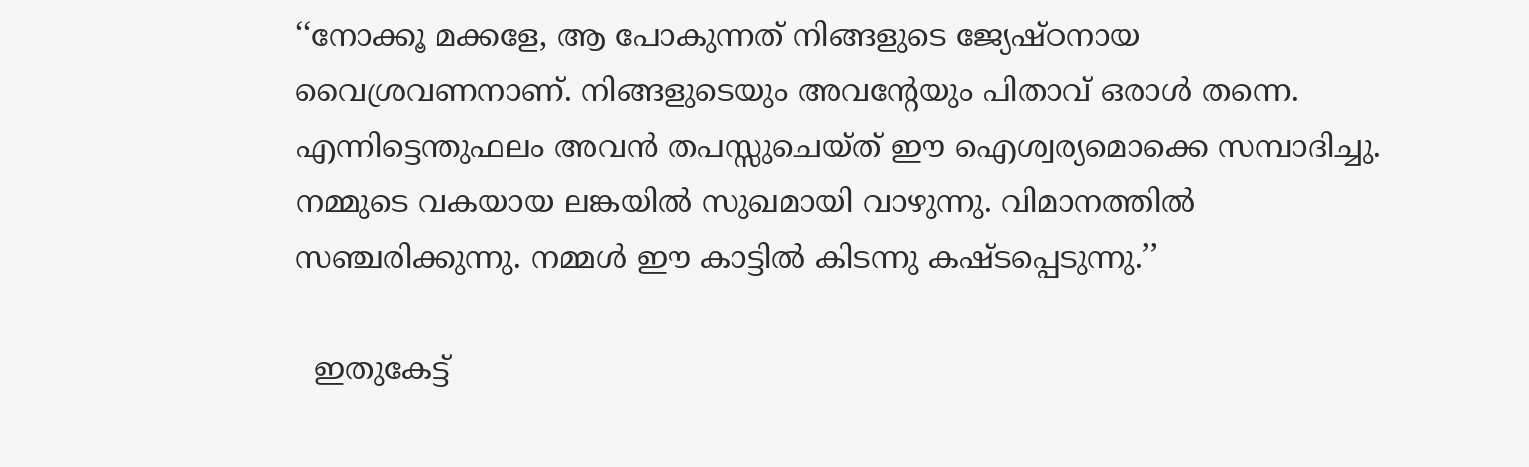‘‘നോക്കൂ മക്കളേ, ആ പോകുന്നത് നിങ്ങളുടെ ജ്യേഷ്ഠനായ വൈശ്രവണനാണ്. നിങ്ങളുടെയും അവന്റേയും പിതാവ് ഒരാള്‍ തന്നെ. എന്നിട്ടെന്തുഫലം അവന്‍ തപസ്സുചെയ്ത് ഈ ഐശ്വര്യമൊക്കെ സമ്പാദിച്ചു. നമ്മുടെ വകയായ ലങ്കയില്‍ സുഖമായി വാഴുന്നു. വിമാനത്തില്‍ സഞ്ചരിക്കുന്നു. നമ്മള്‍ ഈ കാട്ടില്‍ കിടന്നു കഷ്ടപ്പെടുന്നു.’’

  ഇതുകേട്ട്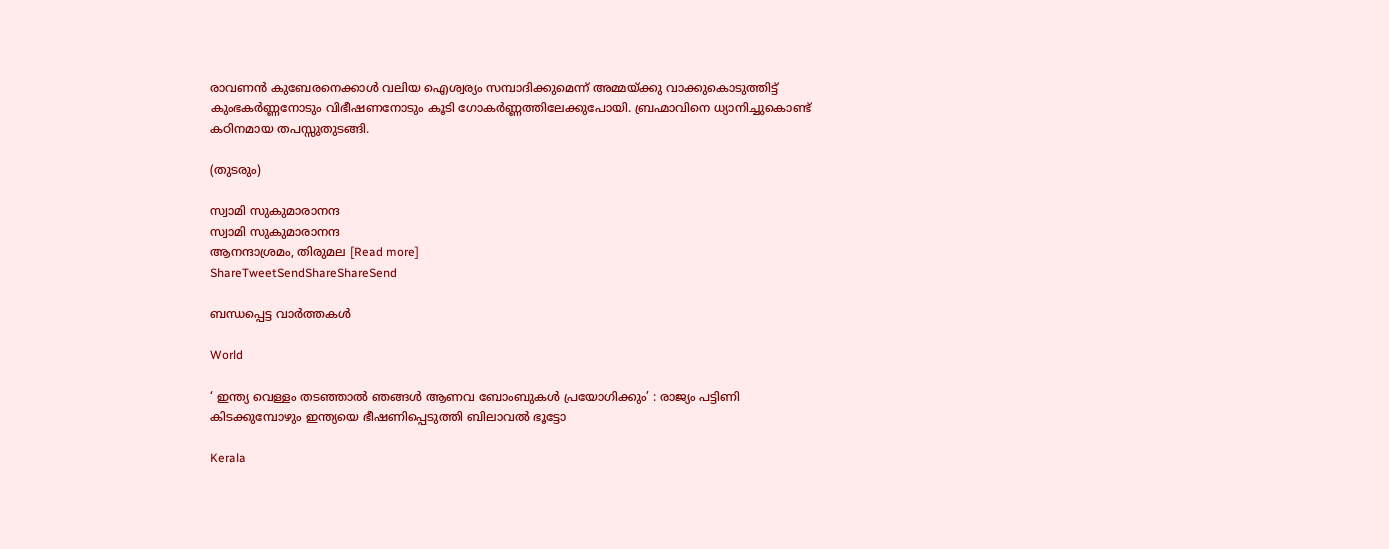രാവണന്‍ കുബേരനെക്കാള്‍ വലിയ ഐശ്വര്യം സമ്പാദിക്കുമെന്ന് അമ്മയ്‌ക്കു വാക്കുകൊടുത്തിട്ട് കുംഭകര്‍ണ്ണനോടും വിഭീഷണനോടും കൂടി ഗോകര്‍ണ്ണത്തിലേക്കുപോയി. ബ്രഹ്മാവിനെ ധ്യാനിച്ചുകൊണ്ട് കഠിനമായ തപസ്സുതുടങ്ങി.

(തുടരും)

സ്വാമി സുകുമാരാനന്ദ
സ്വാമി സുകുമാരാനന്ദ
ആനന്ദാശ്രമം, തിരുമല [Read more]
ShareTweetSendShareShareSend

ബന്ധപ്പെട്ട വാര്‍ത്തകള്‍

World

‘ ഇന്ത്യ വെള്ളം തടഞ്ഞാൽ ഞങ്ങൾ ആണവ ബോംബുകൾ പ്രയോഗിക്കും’ : രാജ്യം പട്ടിണി കിടക്കുമ്പോഴും ഇന്ത്യയെ ഭീഷണിപ്പെടുത്തി ബിലാവൽ ഭൂട്ടോ

Kerala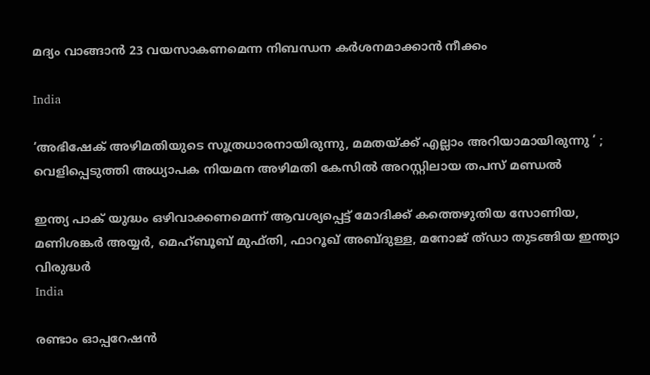മദ്യം വാങ്ങാന്‍ 23 വയസാകണമെന്ന നിബന്ധന കര്‍ശനമാക്കാന്‍ നീക്കം

India

‘അഭിഷേക് അഴിമതിയുടെ സൂത്രധാരനായിരുന്നു, മമതയ്‌ക്ക് എല്ലാം അറിയാമായിരുന്നു ‘ ; വെളിപ്പെടുത്തി അധ്യാപക നിയമന അഴിമതി കേസിൽ അറസ്റ്റിലായ തപസ് മണ്ഡൽ

ഇന്ത്യ പാക് യുദ്ധം ഒഴിവാക്കണമെന്ന് ആവശ്യപ്പെട്ട് മോദിക്ക് കത്തെഴുതിയ സോണിയ, മണിശങ്കര്‍ അയ്യര്‍, മെഹ്ബൂബ് മുഫ്തി, ഫാറൂഖ് അബ്ദുള്ള, മനോജ് ത്ഡാ തുടങ്ങിയ ഇന്ത്യാ വിരുദ്ധര്‍
India

രണ്ടാം ഓപ്പറേഷന്‍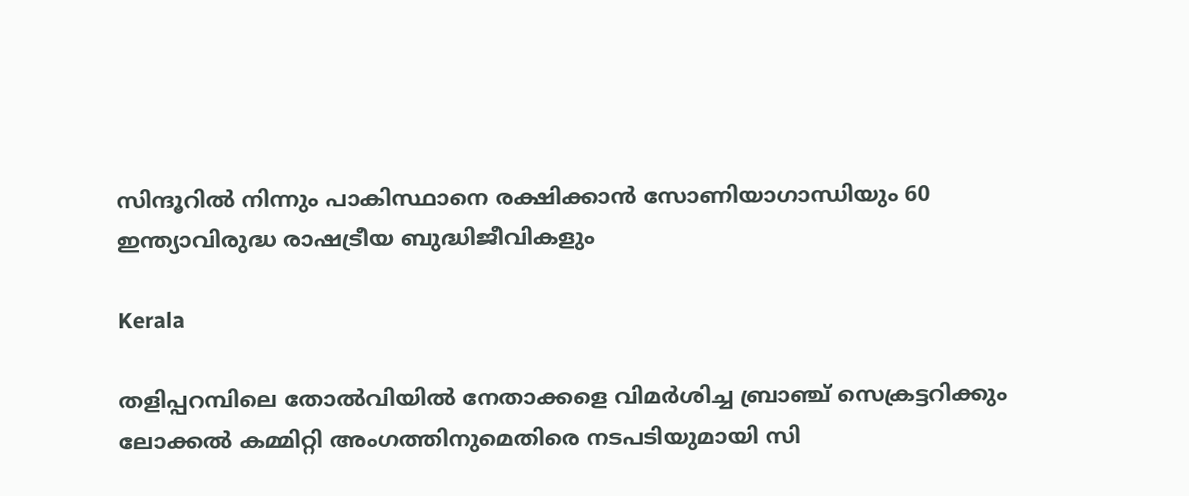സിന്ദൂറില്‍ നിന്നും പാകിസ്ഥാനെ രക്ഷിക്കാന്‍ സോണിയാഗാന്ധിയും 60 ഇന്ത്യാവിരുദ്ധ രാഷട്രീയ ബുദ്ധിജീവികളും

Kerala

തളിപ്പറമ്പിലെ തോല്‍വിയില്‍ നേതാക്കളെ വിമര്‍ശിച്ച ബ്രാഞ്ച് സെക്രട്ടറിക്കും ലോക്കല്‍ കമ്മിറ്റി അംഗത്തിനുമെതിരെ നടപടിയുമായി സി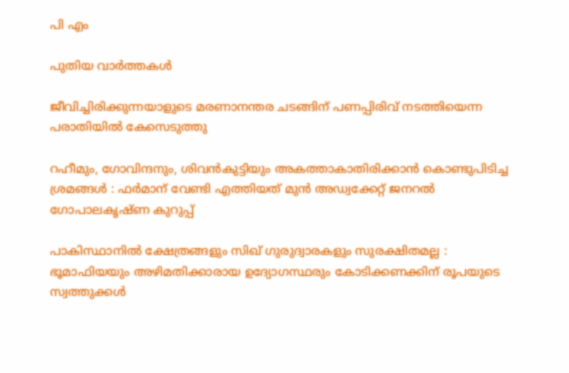പി എം

പുതിയ വാര്‍ത്തകള്‍

ജീവിച്ചിരിക്കുന്നയാളുടെ മരണാനന്തര ചടങ്ങിന് പണപ്പിരിവ് നടത്തിയെന്ന പരാതിയില്‍ കേസെടുത്തു

റഹീമും, ഗോവിന്ദനും, ശിവൻകുട്ടിയും അകത്താകാതിരിക്കാൻ കൊണ്ടുപിടിച്ച ശ്രമങ്ങൾ : ഫർമാന് വേണ്ടി എത്തിയത് മുൻ അഡ്വക്കേറ്റ് ജനറൽ ഗോപാലകൃഷ്ണ കുറുപ്പ്

പാകിസ്ഥാനിൽ ക്ഷേത്രങ്ങളും സിഖ് ഗുരുദ്വാരകളും സുരക്ഷിതമല്ല : ഭൂമാഫിയയും അഴിമതിക്കാരായ ഉദ്യോഗസ്ഥരും കോടിക്കണക്കിന് രൂപയുടെ സ്വത്തുക്കൾ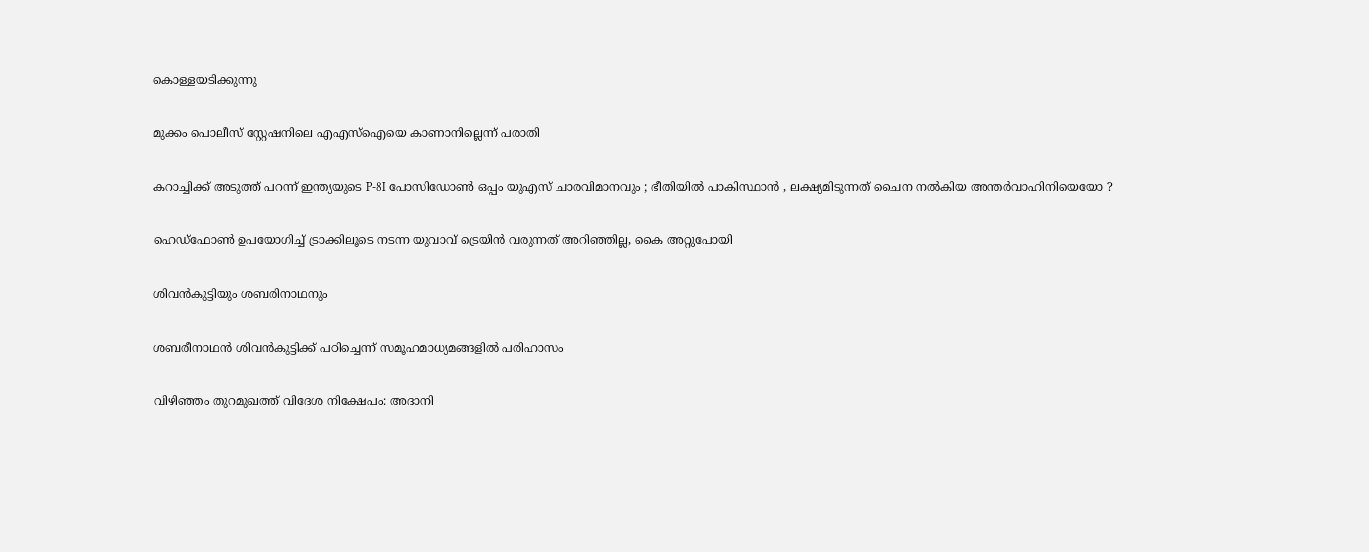കൊള്ളയടിക്കുന്നു

മുക്കം പൊലീസ് സ്റ്റേഷനിലെ എഎസ്‌ഐയെ കാണാനില്ലെന്ന് പരാതി

കറാച്ചിക്ക് അടുത്ത് പറന്ന് ഇന്ത്യയുടെ P-8I പോസിഡോൺ ഒപ്പം യുഎസ് ചാരവിമാനവും ; ഭീതിയിൽ പാകിസ്ഥാൻ , ലക്ഷ്യമിടുന്നത് ചൈന നൽകിയ അന്തർവാഹിനിയെയോ ?

ഹെഡ്ഫോണ്‍ ഉപയോഗിച്ച് ട്രാക്കിലൂടെ നടന്ന യുവാവ് ട്രെയിന്‍ വരുന്നത് അറിഞ്ഞില്ല, കൈ അറ്റുപോയി

ശിവന്‍കുട്ടിയും ശബരിനാഥനും

ശബരീനാഥന്‍ ശിവന്‍കുട്ടിക്ക് പഠിച്ചെന്ന് സമൂഹമാധ്യമങ്ങളി‍ല്‍ പരിഹാസം

വിഴിഞ്ഞം തുറമുഖത്ത് വിദേശ നിക്ഷേപം: അദാനി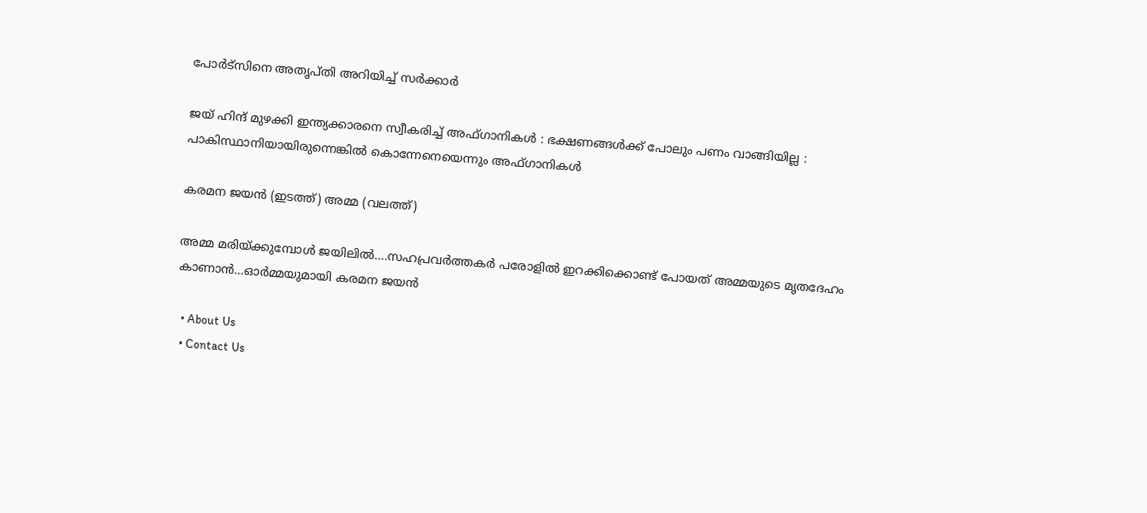പോര്‍ട്‌സിനെ അതൃപ്തി അറിയിച്ച് സര്‍ക്കാര്‍

ജയ് ഹിന്ദ് മുഴക്കി ഇന്ത്യക്കാരനെ സ്വീകരിച്ച് അഫ്ഗാനികൾ : ഭക്ഷണങ്ങൾക്ക് പോലും പണം വാങ്ങിയില്ല : പാകിസ്ഥാനിയായിരുന്നെങ്കിൽ കൊന്നേനെയെന്നും അഫ്ഗാനികൾ

കരമന ജയന്‍ (ഇടത്ത്) അമ്മ (വലത്ത്)

അമ്മ മരിയ്‌ക്കുമ്പോള്‍ ജയിലില്‍….സഹപ്രവര്‍ത്തകര്‍ പരോളില്‍ ഇറക്കിക്കൊണ്ട് പോയത് അമ്മയുടെ മൃതദേഹം കാണാന്‍…ഓര്‍മ്മയുമായി കരമന ജയന്‍

  • About Us
  • Contact Us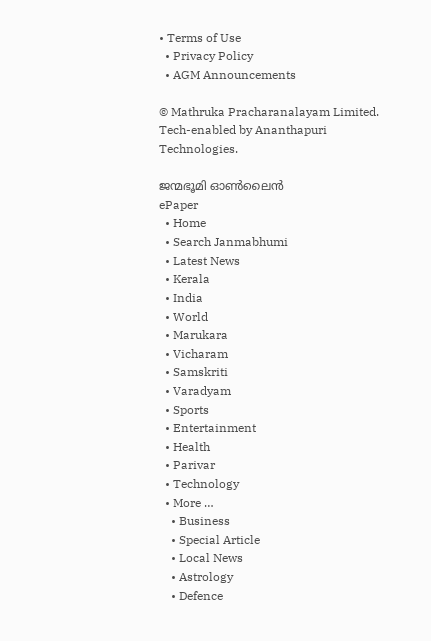• Terms of Use
  • Privacy Policy
  • AGM Announcements

© Mathruka Pracharanalayam Limited.
Tech-enabled by Ananthapuri Technologies.

ജന്മഭൂമി ഓണ്‍ലൈന്‍
ePaper
  • Home
  • Search Janmabhumi
  • Latest News
  • Kerala
  • India
  • World
  • Marukara
  • Vicharam
  • Samskriti
  • Varadyam
  • Sports
  • Entertainment
  • Health
  • Parivar
  • Technology
  • More …
    • Business
    • Special Article
    • Local News
    • Astrology
    • Defence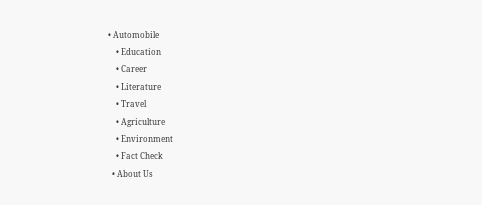• Automobile
    • Education
    • Career
    • Literature
    • Travel
    • Agriculture
    • Environment
    • Fact Check
  • About Us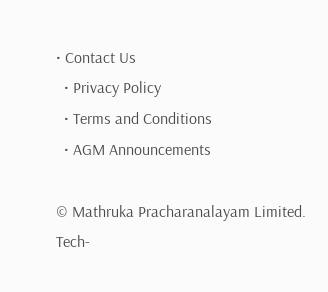• Contact Us
  • Privacy Policy
  • Terms and Conditions
  • AGM Announcements

© Mathruka Pracharanalayam Limited.
Tech-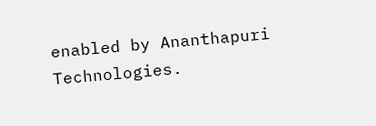enabled by Ananthapuri Technologies.